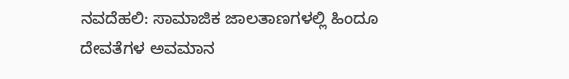ನವದೆಹಲಿ: ಸಾಮಾಜಿಕ ಜಾಲತಾಣಗಳಲ್ಲಿ ಹಿಂದೂ ದೇವತೆಗಳ ಅವಮಾನ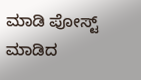ಮಾಡಿ ಪೋಸ್ಟ್ ಮಾಡಿದ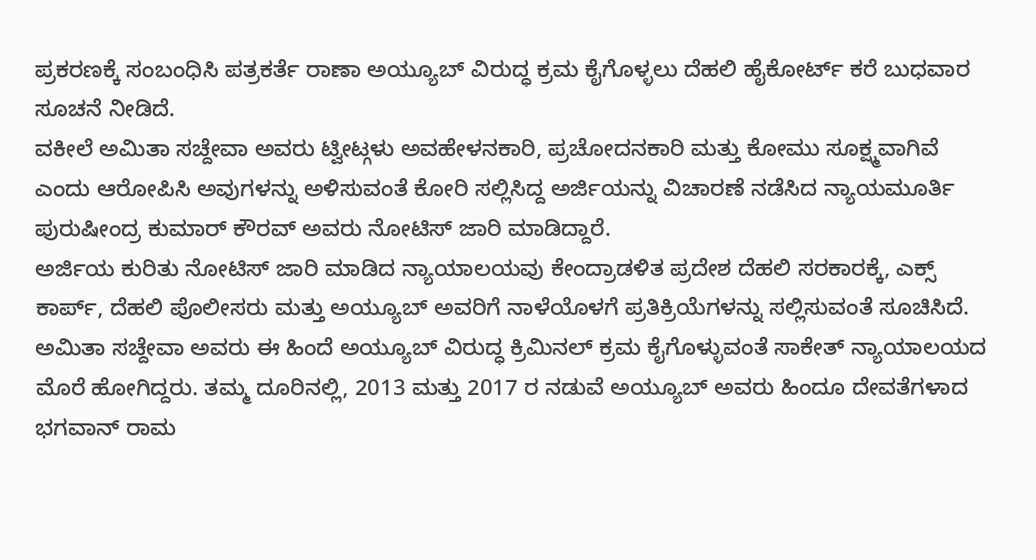ಪ್ರಕರಣಕ್ಕೆ ಸಂಬಂಧಿಸಿ ಪತ್ರಕರ್ತೆ ರಾಣಾ ಅಯ್ಯೂಬ್ ವಿರುದ್ಧ ಕ್ರಮ ಕೈಗೊಳ್ಳಲು ದೆಹಲಿ ಹೈಕೋರ್ಟ್ ಕರೆ ಬುಧವಾರ ಸೂಚನೆ ನೀಡಿದೆ.
ವಕೀಲೆ ಅಮಿತಾ ಸಚ್ದೇವಾ ಅವರು ಟ್ವೀಟ್ಗಳು ಅವಹೇಳನಕಾರಿ, ಪ್ರಚೋದನಕಾರಿ ಮತ್ತು ಕೋಮು ಸೂಕ್ಷ್ಮವಾಗಿವೆ ಎಂದು ಆರೋಪಿಸಿ ಅವುಗಳನ್ನು ಅಳಿಸುವಂತೆ ಕೋರಿ ಸಲ್ಲಿಸಿದ್ದ ಅರ್ಜಿಯನ್ನು ವಿಚಾರಣೆ ನಡೆಸಿದ ನ್ಯಾಯಮೂರ್ತಿ ಪುರುಷೀಂದ್ರ ಕುಮಾರ್ ಕೌರವ್ ಅವರು ನೋಟಿಸ್ ಜಾರಿ ಮಾಡಿದ್ದಾರೆ.
ಅರ್ಜಿಯ ಕುರಿತು ನೋಟಿಸ್ ಜಾರಿ ಮಾಡಿದ ನ್ಯಾಯಾಲಯವು ಕೇಂದ್ರಾಡಳಿತ ಪ್ರದೇಶ ದೆಹಲಿ ಸರಕಾರಕ್ಕೆ, ಎಕ್ಸ್ ಕಾರ್ಪ್, ದೆಹಲಿ ಪೊಲೀಸರು ಮತ್ತು ಅಯ್ಯೂಬ್ ಅವರಿಗೆ ನಾಳೆಯೊಳಗೆ ಪ್ರತಿಕ್ರಿಯೆಗಳನ್ನು ಸಲ್ಲಿಸುವಂತೆ ಸೂಚಿಸಿದೆ.
ಅಮಿತಾ ಸಚ್ದೇವಾ ಅವರು ಈ ಹಿಂದೆ ಅಯ್ಯೂಬ್ ವಿರುದ್ಧ ಕ್ರಿಮಿನಲ್ ಕ್ರಮ ಕೈಗೊಳ್ಳುವಂತೆ ಸಾಕೇತ್ ನ್ಯಾಯಾಲಯದ ಮೊರೆ ಹೋಗಿದ್ದರು. ತಮ್ಮ ದೂರಿನಲ್ಲಿ, 2013 ಮತ್ತು 2017 ರ ನಡುವೆ ಅಯ್ಯೂಬ್ ಅವರು ಹಿಂದೂ ದೇವತೆಗಳಾದ ಭಗವಾನ್ ರಾಮ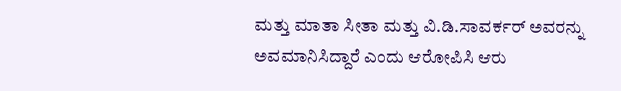ಮತ್ತು ಮಾತಾ ಸೀತಾ ಮತ್ತು ವಿ.ಡಿ.ಸಾವರ್ಕರ್ ಅವರನ್ನು ಅವಮಾನಿಸಿದ್ದಾರೆ ಎಂದು ಆರೋಪಿಸಿ ಆರು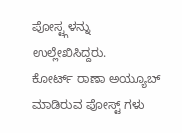ಪೋಸ್ಟ್ಗಳನ್ನು ಉಲ್ಲೇಖಿಸಿದ್ದರು.
ಕೋರ್ಟ್ ರಾಣಾ ಅಯ್ಯೂಬ್ ಮಾಡಿರುವ ಪೋಸ್ಟ್ ಗಳು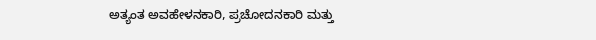ಅತ್ಯಂತ ಅವಹೇಳನಕಾರಿ, ಪ್ರಚೋದನಕಾರಿ ಮತ್ತು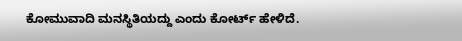ಕೋಮುವಾದಿ ಮನಸ್ಥಿತಿಯದ್ದು ಎಂದು ಕೋರ್ಟ್ ಹೇಳಿದೆ.